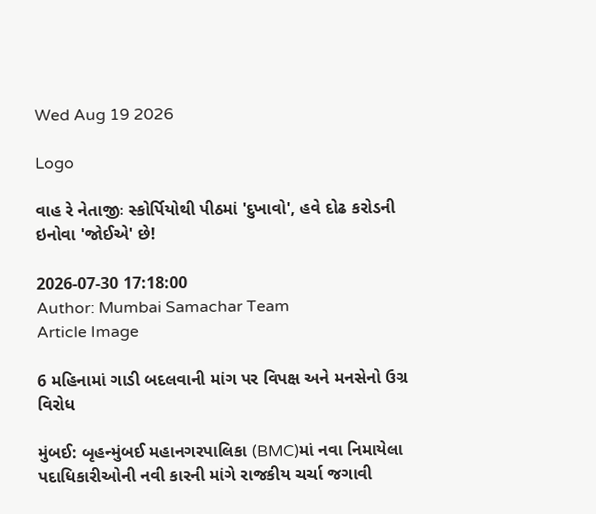Wed Aug 19 2026

Logo

વાહ રે નેતાજીઃ સ્કોર્પિયોથી પીઠમાં 'દુખાવો', હવે દોઢ કરોડની ઇનોવા 'જોઈએ' છે!

2026-07-30 17:18:00
Author: Mumbai Samachar Team
Article Image

6 મહિનામાં ગાડી બદલવાની માંગ પર વિપક્ષ અને મનસેનો ઉગ્ર વિરોધ

મુંબઈ: બૃહન્મુંબઈ મહાનગરપાલિકા (BMC)માં નવા નિમાયેલા પદાધિકારીઓની નવી કારની માંગે રાજકીય ચર્ચા જગાવી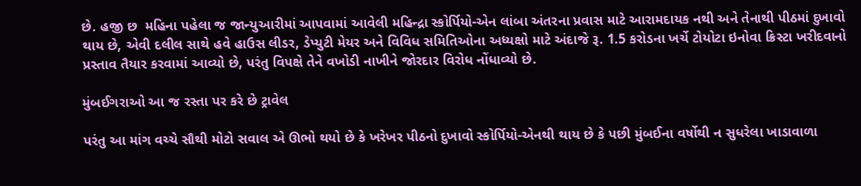છે. હજી છ  મહિના પહેલા જ જાન્યુઆરીમાં આપવામાં આવેલી મહિન્દ્રા સ્કોર્પિયો-એન લાંબા અંતરના પ્રવાસ માટે આરામદાયક નથી અને તેનાથી પીઠમાં દુખાવો થાય છે, એવી દલીલ સાથે હવે હાઉસ લીડર, ડેપ્યુટી મેયર અને વિવિધ સમિતિઓના અધ્યક્ષો માટે અંદાજે રૂ. 1.5 કરોડના ખર્ચે ટોયોટા ઇનોવા ક્રિસ્ટા ખરીદવાનો પ્રસ્તાવ તૈયાર કરવામાં આવ્યો છે, પરંતુ વિપક્ષે તેને વખોડી નાખીને જોરદાર વિરોધ નોંધાવ્યો છે.

મુંબઈગરાઓ આ જ રસ્તા પર કરે છે ટ્રાવેલ

પરંતુ આ માંગ વચ્ચે સૌથી મોટો સવાલ એ ઊભો થયો છે કે ખરેખર પીઠનો દુખાવો સ્કોર્પિયો-એનથી થાય છે કે પછી મુંબઈના વર્ષોથી ન સુધરેલા ખાડાવાળા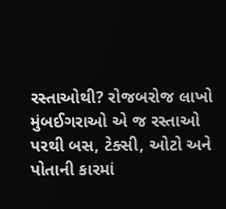રસ્તાઓથી? રોજબરોજ લાખો મુંબઈગરાઓ એ જ રસ્તાઓ પરથી બસ, ટેક્સી, ઓટો અને પોતાની કારમાં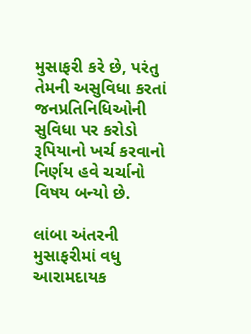મુસાફરી કરે છે, પરંતુ તેમની અસુવિધા કરતાં જનપ્રતિનિધિઓની સુવિધા પર કરોડો રૂપિયાનો ખર્ચ કરવાનો નિર્ણય હવે ચર્ચાનો વિષય બન્યો છે.

લાંબા અંતરની મુસાફરીમાં વધુ આરામદાયક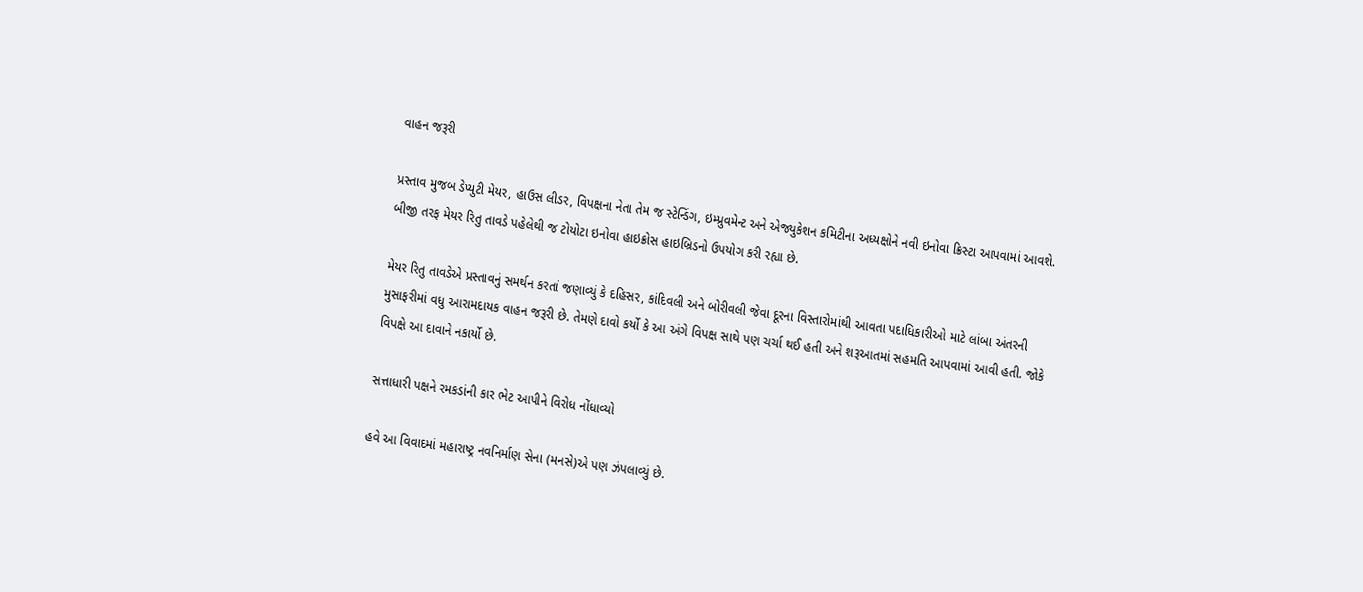વાહન જરૂરી

પ્રસ્તાવ મુજબ ડેપ્યુટી મેયર, હાઉસ લીડર, વિપક્ષના નેતા તેમ જ સ્ટેન્ડિંગ, ઇમ્પ્રુવમેન્ટ અને એજ્યુકેશન કમિટીના અધ્યક્ષોને નવી ઇનોવા ક્રિસ્ટા આપવામાં આવશે. બીજી તરફ મેયર રિતુ તાવડે પહેલેથી જ ટોયોટા ઇનોવા હાઇક્રોસ હાઇબ્રિડનો ઉપયોગ કરી રહ્યા છે.

મેયર રિતુ તાવડેએ પ્રસ્તાવનું સમર્થન કરતાં જણાવ્યું કે દહિસર, કાંદિવલી અને બોરીવલી જેવા દૂરના વિસ્તારોમાંથી આવતા પદાધિકારીઓ માટે લાંબા અંતરની મુસાફરીમાં વધુ આરામદાયક વાહન જરૂરી છે. તેમણે દાવો કર્યો કે આ અંગે વિપક્ષ સાથે પણ ચર્ચા થઈ હતી અને શરૂઆતમાં સહમતિ આપવામાં આવી હતી. જોકે વિપક્ષે આ દાવાને નકાર્યો છે.

સત્તાધારી પક્ષને રમકડાંની કાર ભેટ આપીને વિરોધ નોંધાવ્યો

હવે આ વિવાદમાં મહારાષ્ટ્ર નવનિર્માણ સેના (મનસે)એ પણ ઝંપલાવ્યું છે.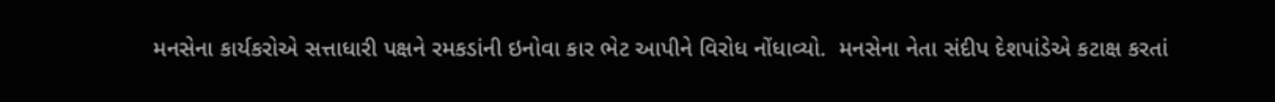મનસેના કાર્યકરોએ સત્તાધારી પક્ષને રમકડાંની ઇનોવા કાર ભેટ આપીને વિરોધ નોંધાવ્યો.  મનસેના નેતા સંદીપ દેશપાંડેએ કટાક્ષ કરતાં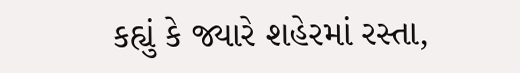કહ્યું કે જ્યારે શહેરમાં રસ્તા,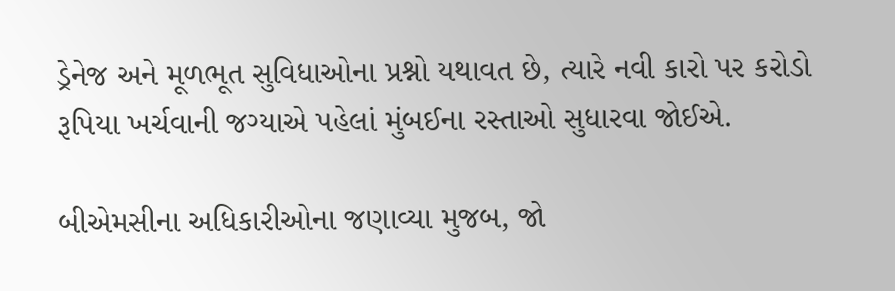ડ્રેનેજ અને મૂળભૂત સુવિધાઓના પ્રશ્નો યથાવત છે, ત્યારે નવી કારો પર કરોડો રૂપિયા ખર્ચવાની જગ્યાએ પહેલાં મુંબઈના રસ્તાઓ સુધારવા જોઈએ.

બીએમસીના અધિકારીઓના જણાવ્યા મુજબ, જો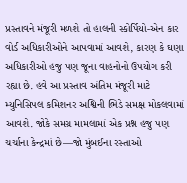પ્રસ્તાવને મંજૂરી મળશે તો હાલની સ્કોર્પિયો-એન કાર વોર્ડ અધિકારીઓને આપવામાં આવશે, કારણ કે ઘણા અધિકારીઓ હજુ પણ જૂના વાહનોનો ઉપયોગ કરી રહ્યા છે. હવે આ પ્રસ્તાવ અંતિમ મંજૂરી માટે મ્યુનિસિપલ કમિશનર અશ્વિની ભિડે સમક્ષ મોકલવામાં આવશે. જોકે સમગ્ર મામલામાં એક પ્રશ્ન હજુ પણ ચર્ચાના કેન્દ્રમાં છે—જો મુંબઈના રસ્તાઓ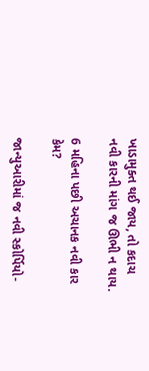ખાડામુક્ત થઈ જાય, તો કદાચ નવી કારની માંગ જ ઊભી ન થાય.

6 મહિના પછી અચાનક નવી કાર કેમ?

જાન્યુઆરીમાં જ નવી સ્કોર્પિયો-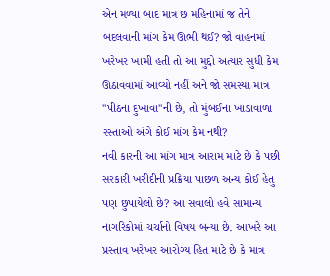એન મળ્યા બાદ માત્ર છ મહિનામાં જ તેને બદલવાની માંગ કેમ ઊભી થઈ? જો વાહનમાં ખરેખર ખામી હતી તો આ મુદ્દો અત્યાર સુધી કેમ ઊઠાવવામાં આવ્યો નહીં અને જો સમસ્યા માત્ર "પીઠના દુખાવા"ની છે, તો મુંબઈના ખાડાવાળા રસ્તાઓ અંગે કોઈ માંગ કેમ નથી?
નવી કારની આ માંગ માત્ર આરામ માટે છે કે પછી સરકારી ખરીદીની પ્રક્રિયા પાછળ અન્ય કોઈ હેતુ પણ છુપાયેલો છે? આ સવાલો હવે સામાન્ય નાગરિકોમાં ચર્ચાનો વિષય બન્યા છે. આખરે આ પ્રસ્તાવ ખરેખર આરોગ્ય હિત માટે છે કે માત્ર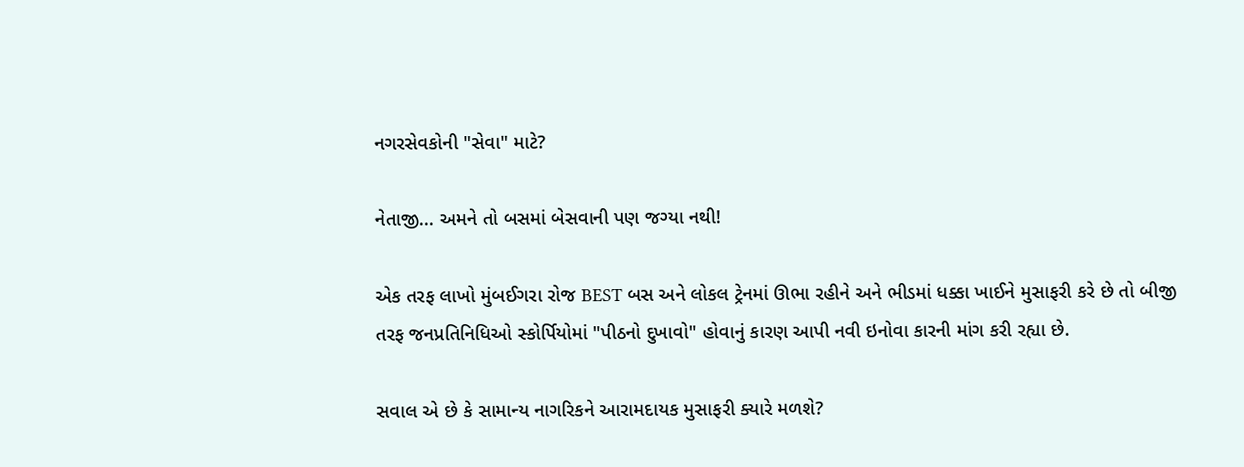નગરસેવકોની "સેવા" માટે?

નેતાજી... અમને તો બસમાં બેસવાની પણ જગ્યા નથી!

એક તરફ લાખો મુંબઈગરા રોજ BEST બસ અને લોકલ ટ્રેનમાં ઊભા રહીને અને ભીડમાં ધક્કા ખાઈને મુસાફરી કરે છે તો બીજી તરફ જનપ્રતિનિધિઓ સ્કોર્પિયોમાં "પીઠનો દુખાવો" હોવાનું કારણ આપી નવી ઇનોવા કારની માંગ કરી રહ્યા છે.

સવાલ એ છે કે સામાન્ય નાગરિકને આરામદાયક મુસાફરી ક્યારે મળશે?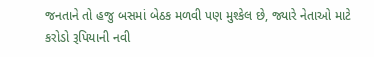જનતાને તો હજુ બસમાં બેઠક મળવી પણ મુશ્કેલ છે, જ્યારે નેતાઓ માટે કરોડો રૂપિયાની નવી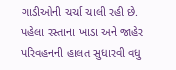ગાડીઓની ચર્ચા ચાલી રહી છે. પહેલા રસ્તાના ખાડા અને જાહેર પરિવહનની હાલત સુધારવી વધુ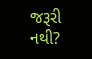જરૂરી નથી?